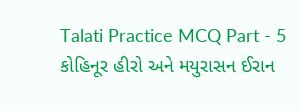Talati Practice MCQ Part - 5
કોહિનૂર હીરો અને મયુરાસન ઈરાન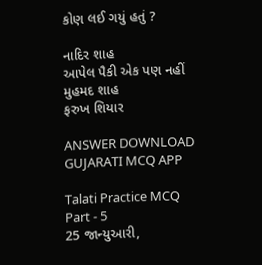કોણ લઈ ગયું હતું ?

નાદિર શાહ
આપેલ પૈકી એક પણ નહીં
મુહમદ શાહ
ફરુખ શિયાર

ANSWER DOWNLOAD GUJARATI MCQ APP

Talati Practice MCQ Part - 5
25 જાન્યુઆરી,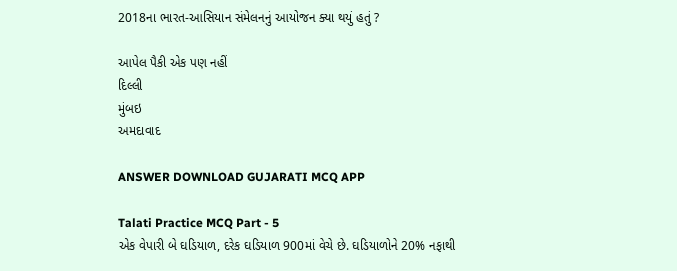2018ના ભારત-આસિયાન સંમેલનનું આયોજન ક્યા થયું હતું ?

આપેલ પૈકી એક પણ નહીં
દિલ્લી
મુંબઇ
અમદાવાદ

ANSWER DOWNLOAD GUJARATI MCQ APP

Talati Practice MCQ Part - 5
એક વેપારી બે ઘડિયાળ, દરેક ઘડિયાળ 900માં વેચે છે. ઘડિયાળોને 20% નફાથી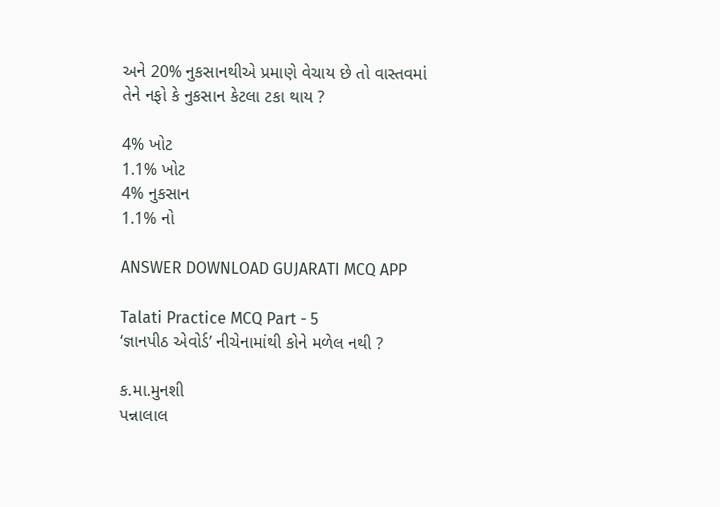અને 20% નુકસાનથીએ પ્રમાણે વેચાય છે તો વાસ્તવમાં તેને નફો કે નુકસાન કેટલા ટકા થાય ?

4% ખોટ
1.1% ખોટ
4% નુકસાન
1.1% નો

ANSWER DOWNLOAD GUJARATI MCQ APP

Talati Practice MCQ Part - 5
‘જ્ઞાનપીઠ એવોર્ડ’ નીચેનામાંથી કોને મળેલ નથી ?

ક.મા.મુનશી
પન્નાલાલ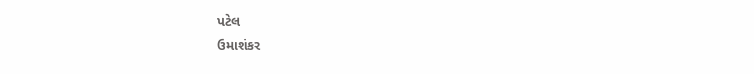પટેલ
ઉમાશંકર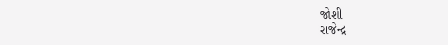જોશી
રાજેન્દ્ર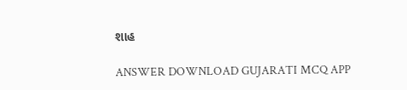શાહ

ANSWER DOWNLOAD GUJARATI MCQ APP